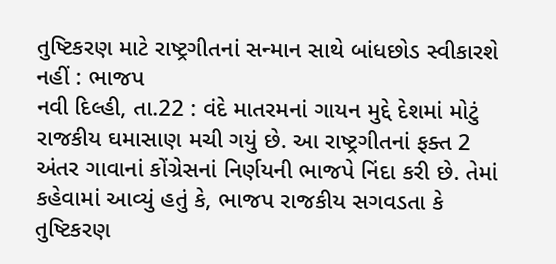તુષ્ટિકરણ માટે રાષ્ટ્રગીતનાં સન્માન સાથે બાંધછોડ સ્વીકારશે નહીં : ભાજપ
નવી દિલ્હી, તા.22 : વંદે માતરમનાં ગાયન મુદ્દે દેશમાં મોટું રાજકીય ઘમાસાણ મચી ગયું છે. આ રાષ્ટ્રગીતનાં ફક્ત 2 અંતર ગાવાનાં કોંગ્રેસનાં નિર્ણયની ભાજપે નિંદા કરી છે. તેમાં કહેવામાં આવ્યું હતું કે, ભાજપ રાજકીય સગવડતા કે તુષ્ટિકરણ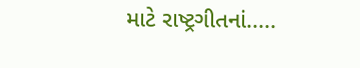માટે રાષ્ટ્રગીતનાં.....